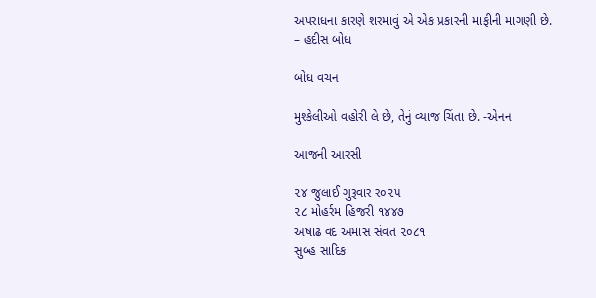અપરાધના કારણે શરમાવું એ એક પ્રકારની માફીની માગણી છે.
– હદીસ બોધ

બોધ વચન

મુશ્કેલીઓ વહોરી લે છે, તેનું વ્યાજ ચિંતા છે. -એનન

આજની આરસી

૨૪ જુલાઈ ગુરૂવાર ર૦૨૫
૨૮ મોહર્રમ હિજરી ૧૪૪૭
અષાઢ વદ અમાસ સંવત ૨૦૮૧
સુબ્હ સાદિક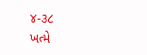૪-૩૮
ખત્મે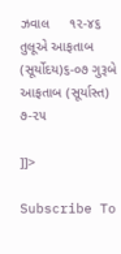ઝવાલ     ૧૨-૪૬
તુલૂએ આફતાબ (સૂર્યોદય)૬-૦૭ ગુરૂબે  આફતાબ (સૂર્યાસ્ત) ૭-૨૫

]]>

Subscribe To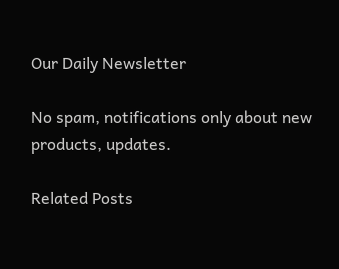Our Daily Newsletter

No spam, notifications only about new products, updates.

Related Posts